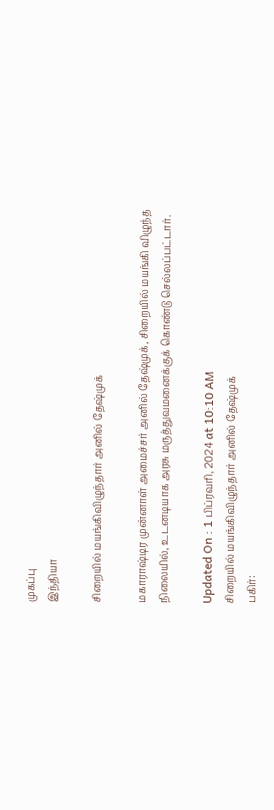முகப்பு
இந்தியா

சிறையில் மயங்கிவிழுந்தார் அனில் தேஷ்முக்

மகாராஷ்டிர முன்னாள் அமைச்சர் அனில் தேஷ்முக், சிறையில் மயங்கி விழுந்த நிலையில், உடனடியாக அரசு மருத்துவமனைக்குக் கொண்டு செல்லப்பட்டார்.

Updated On : 1 பிப்ரவரி, 2024 at 10:10 AM
சிறையில் மயங்கிவிழுந்தார் அனில் தேஷ்முக்
பகிர்: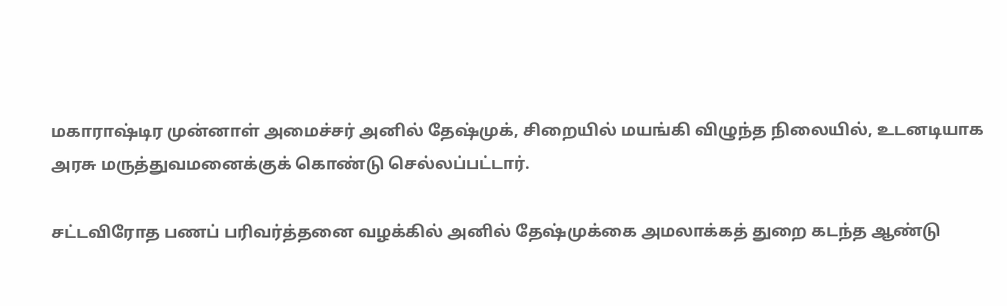மகாராஷ்டிர முன்னாள் அமைச்சர் அனில் தேஷ்முக், சிறையில் மயங்கி விழுந்த நிலையில், உடனடியாக அரசு மருத்துவமனைக்குக் கொண்டு செல்லப்பட்டார்.

சட்டவிரோத பணப் பரிவர்த்தனை வழக்கில் அனில் தேஷ்முக்கை அமலாக்கத் துறை கடந்த ஆண்டு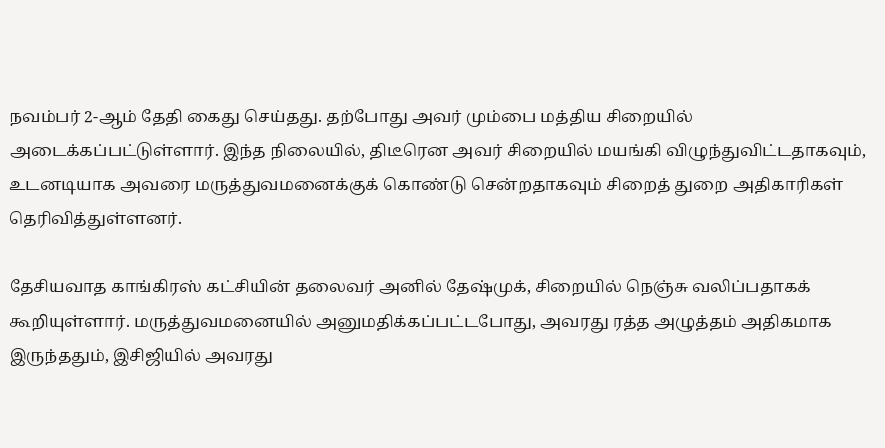நவம்பர் 2-ஆம் தேதி கைது செய்தது. தற்போது அவர் மும்பை மத்திய சிறையில் அடைக்கப்பட்டுள்ளார். இந்த நிலையில், திடீரென அவர் சிறையில் மயங்கி விழுந்துவிட்டதாகவும், உடனடியாக அவரை மருத்துவமனைக்குக் கொண்டு சென்றதாகவும் சிறைத் துறை அதிகாரிகள் தெரிவித்துள்ளனர்.

தேசியவாத காங்கிரஸ் கட்சியின் தலைவர் அனில் தேஷ்முக், சிறையில் நெஞ்சு வலிப்பதாகக் கூறியுள்ளார். மருத்துவமனையில் அனுமதிக்கப்பட்டபோது, அவரது ரத்த அழுத்தம் அதிகமாக இருந்ததும், இசிஜியில் அவரது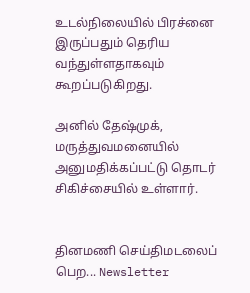உடல்நிலையில் பிரச்னை இருப்பதும் தெரிய வந்துள்ளதாகவும் கூறப்படுகிறது.

அனில் தேஷ்முக், மருத்துவமனையில் அனுமதிக்கப்பட்டு தொடர் சிகிச்சையில் உள்ளார்.


தினமணி செய்திமடலைப் பெற... Newsletter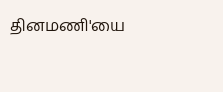தினமணி'யை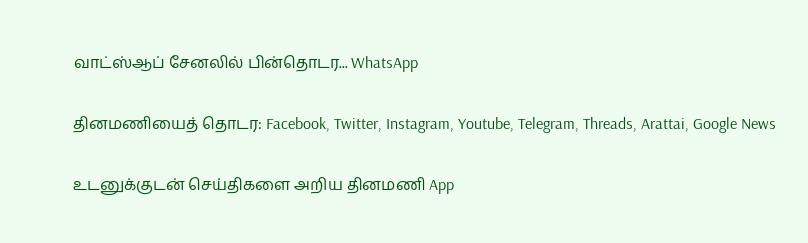வாட்ஸ்ஆப் சேனலில் பின்தொடர... WhatsApp

தினமணியைத் தொடர: Facebook, Twitter, Instagram, Youtube, Telegram, Threads, Arattai, Google News

உடனுக்குடன் செய்திகளை அறிய தினமணி App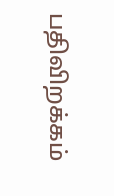பதிவிறக்கம்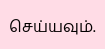செய்யவும்.